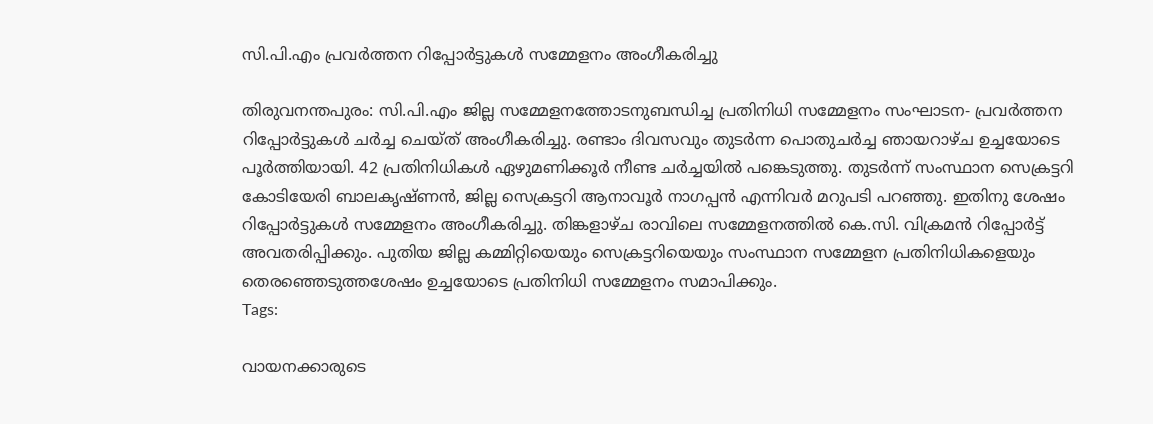സി.പി.എം പ്രവർത്തന റിപ്പോർട്ടുകൾ സമ്മേളനം അംഗീകരിച്ചു

തിരുവനന്തപുരം: സി.പി.എം ജില്ല സമ്മേളനത്തോടനുബന്ധിച്ച പ്രതിനിധി സമ്മേളനം സംഘാടന- പ്രവർത്തന റിപ്പോർട്ടുകൾ ചർച്ച ചെയ്ത് അംഗീകരിച്ചു. രണ്ടാം ദിവസവും തുടർന്ന പൊതുചർച്ച ഞായറാഴ്ച ഉച്ചയോടെ പൂർത്തിയായി. 42 പ്രതിനിധികൾ ഏഴുമണിക്കൂർ നീണ്ട ചർച്ചയിൽ പങ്കെടുത്തു. തുടർന്ന് സംസ്ഥാന സെക്രട്ടറി കോടിയേരി ബാലകൃഷ്ണൻ, ജില്ല സെക്രട്ടറി ആനാവൂർ നാഗപ്പൻ എന്നിവർ മറുപടി പറഞ്ഞു. ഇതിനു ശേഷം റിപ്പോർട്ടുകൾ സമ്മേളനം അംഗീകരിച്ചു. തിങ്കളാഴ്ച രാവിലെ സമ്മേളനത്തിൽ കെ.സി. വിക്രമൻ റിപ്പോർട്ട് അവതരിപ്പിക്കും. പുതിയ ജില്ല കമ്മിറ്റിയെയും സെക്രട്ടറിയെയും സംസ്ഥാന സമ്മേളന പ്രതിനിധികളെയും തെരഞ്ഞെടുത്തശേഷം ഉച്ചയോടെ പ്രതിനിധി സമ്മേളനം സമാപിക്കും.
Tags:

വായനക്കാരുടെ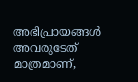അഭിപ്രായങ്ങള്‍ അവരുടേത് മാത്രമാണ്,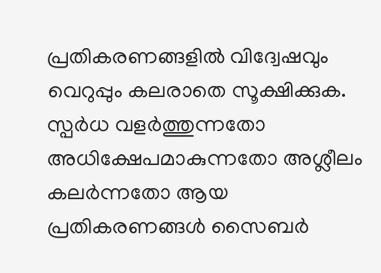പ്രതികരണങ്ങളിൽ വിദ്വേഷവും വെറുപ്പും കലരാതെ സൂക്ഷിക്കുക. സ്പർധ വളർത്തുന്നതോ അധിക്ഷേപമാകുന്നതോ അശ്ലീലം കലർന്നതോ ആയ പ്രതികരണങ്ങൾ സൈബർ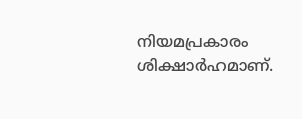നിയമപ്രകാരം ശിക്ഷാർഹമാണ്.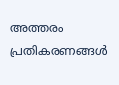അത്തരം പ്രതികരണങ്ങൾ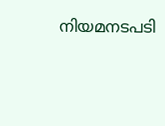നിയമനടപടി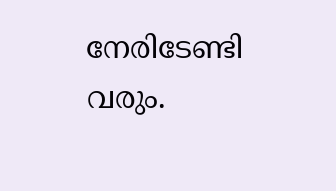നേരിടേണ്ടി വരും.